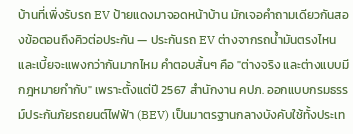บ้านที่เพิ่งรับรถ EV ป้ายแดงมาจอดหน้าบ้าน มักเจอคำถามเดียวกันสองข้อตอนถึงคิวต่อประกัน — ประกันรถ EV ต่างจากรถน้ำมันตรงไหน และเบี้ยจะแพงกว่ากันมากไหม คำตอบสั้นๆ คือ "ต่างจริง และต่างแบบมีกฎหมายกำกับ" เพราะตั้งแต่ปี 2567 สำนักงาน คปภ. ออกแบบกรมธรรม์ประกันภัยรถยนต์ไฟฟ้า (BEV) เป็นมาตรฐานกลางบังคับใช้ทั้งประเท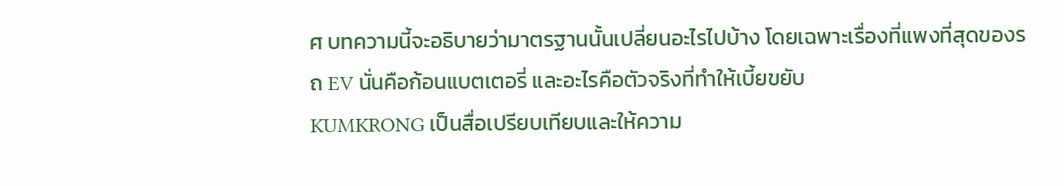ศ บทความนี้จะอธิบายว่ามาตรฐานนั้นเปลี่ยนอะไรไปบ้าง โดยเฉพาะเรื่องที่แพงที่สุดของรถ EV นั่นคือก้อนแบตเตอรี่ และอะไรคือตัวจริงที่ทำให้เบี้ยขยับ
KUMKRONG เป็นสื่อเปรียบเทียบและให้ความ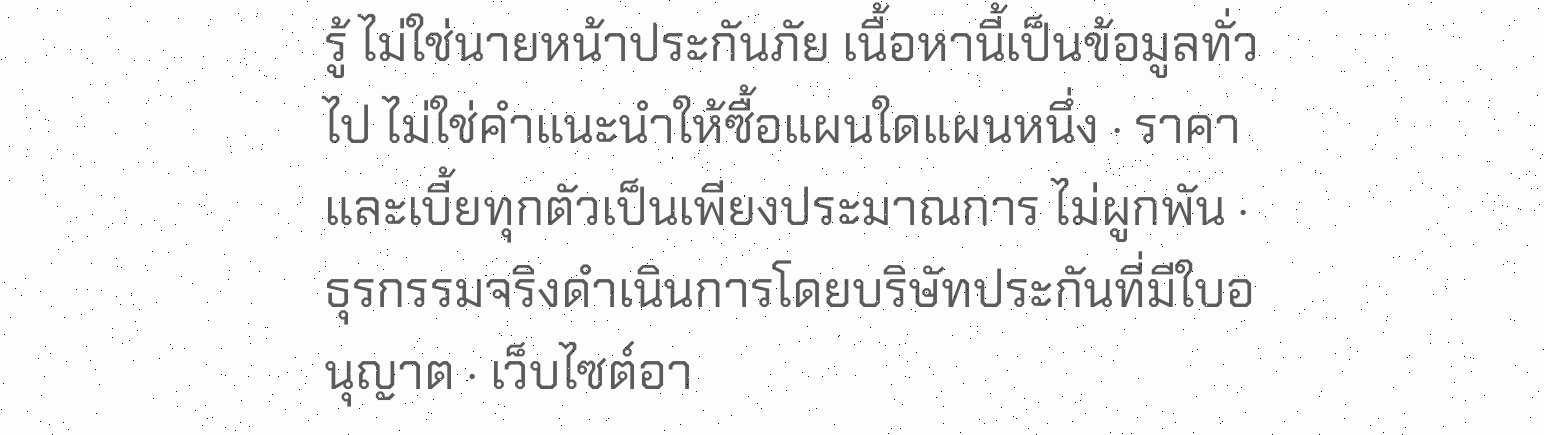รู้ ไม่ใช่นายหน้าประกันภัย เนื้อหานี้เป็นข้อมูลทั่วไป ไม่ใช่คำแนะนำให้ซื้อแผนใดแผนหนึ่ง · ราคาและเบี้ยทุกตัวเป็นเพียงประมาณการ ไม่ผูกพัน · ธุรกรรมจริงดำเนินการโดยบริษัทประกันที่มีใบอนุญาต · เว็บไซต์อา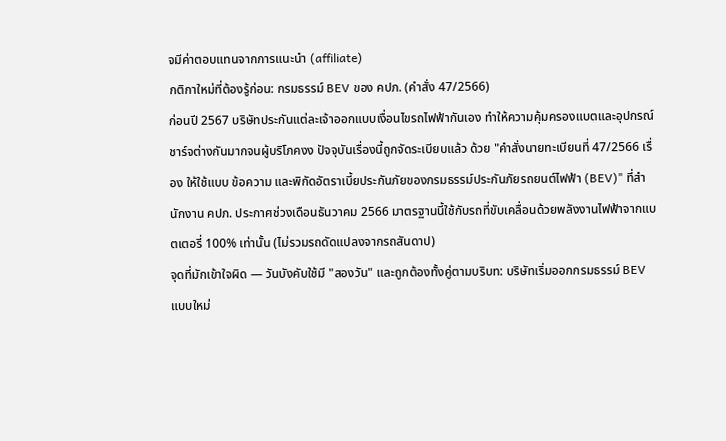จมีค่าตอบแทนจากการแนะนำ (affiliate)
กติกาใหม่ที่ต้องรู้ก่อน: กรมธรรม์ BEV ของ คปภ. (คำสั่ง 47/2566)
ก่อนปี 2567 บริษัทประกันแต่ละเจ้าออกแบบเงื่อนไขรถไฟฟ้ากันเอง ทำให้ความคุ้มครองแบตและอุปกรณ์ชาร์จต่างกันมากจนผู้บริโภคงง ปัจจุบันเรื่องนี้ถูกจัดระเบียบแล้ว ด้วย "คำสั่งนายทะเบียนที่ 47/2566 เรื่อง ให้ใช้แบบ ข้อความ และพิกัดอัตราเบี้ยประกันภัยของกรมธรรม์ประกันภัยรถยนต์ไฟฟ้า (BEV)" ที่สำนักงาน คปภ. ประกาศช่วงเดือนธันวาคม 2566 มาตรฐานนี้ใช้กับรถที่ขับเคลื่อนด้วยพลังงานไฟฟ้าจากแบตเตอรี่ 100% เท่านั้น (ไม่รวมรถดัดแปลงจากรถสันดาป)
จุดที่มักเข้าใจผิด — วันบังคับใช้มี "สองวัน" และถูกต้องทั้งคู่ตามบริบท: บริษัทเริ่มออกกรมธรรม์ BEV แบบใหม่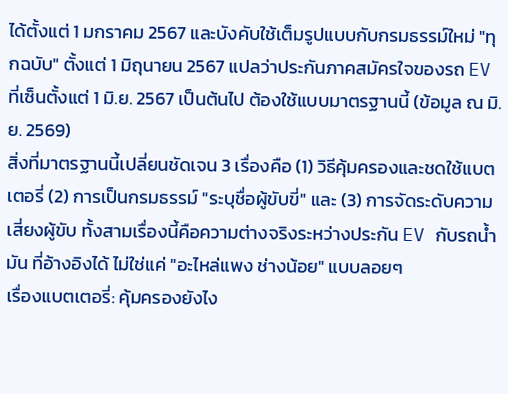ได้ตั้งแต่ 1 มกราคม 2567 และบังคับใช้เต็มรูปแบบกับกรมธรรม์ใหม่ "ทุกฉบับ" ตั้งแต่ 1 มิถุนายน 2567 แปลว่าประกันภาคสมัครใจของรถ EV ที่เซ็นตั้งแต่ 1 มิ.ย. 2567 เป็นต้นไป ต้องใช้แบบมาตรฐานนี้ (ข้อมูล ณ มิ.ย. 2569)
สิ่งที่มาตรฐานนี้เปลี่ยนชัดเจน 3 เรื่องคือ (1) วิธีคุ้มครองและชดใช้แบตเตอรี่ (2) การเป็นกรมธรรม์ "ระบุชื่อผู้ขับขี่" และ (3) การจัดระดับความเสี่ยงผู้ขับ ทั้งสามเรื่องนี้คือความต่างจริงระหว่างประกัน EV กับรถน้ำมัน ที่อ้างอิงได้ ไม่ใช่แค่ "อะไหล่แพง ช่างน้อย" แบบลอยๆ
เรื่องแบตเตอรี่: คุ้มครองยังไง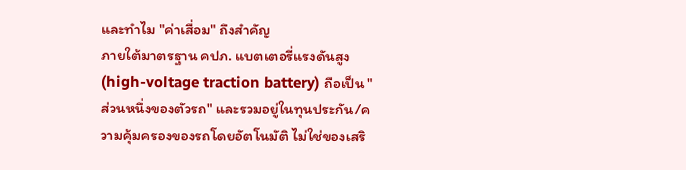และทำไม "ค่าเสื่อม" ถึงสำคัญ
ภายใต้มาตรฐาน คปภ. แบตเตอรี่แรงดันสูง (high-voltage traction battery) ถือเป็น "ส่วนหนึ่งของตัวรถ" และรวมอยู่ในทุนประกัน/ความคุ้มครองของรถโดยอัตโนมัติ ไม่ใช่ของเสริ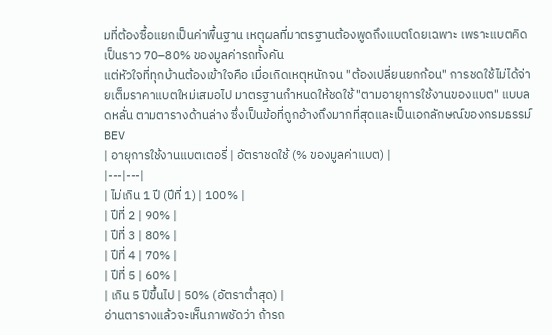มที่ต้องซื้อแยกเป็นค่าพื้นฐาน เหตุผลที่มาตรฐานต้องพูดถึงแบตโดยเฉพาะ เพราะแบตคิดเป็นราว 70–80% ของมูลค่ารถทั้งคัน
แต่หัวใจที่ทุกบ้านต้องเข้าใจคือ เมื่อเกิดเหตุหนักจน "ต้องเปลี่ยนยกก้อน" การชดใช้ไม่ได้จ่ายเต็มราคาแบตใหม่เสมอไป มาตรฐานกำหนดให้ชดใช้ "ตามอายุการใช้งานของแบต" แบบลดหลั่น ตามตารางด้านล่าง ซึ่งเป็นข้อที่ถูกอ้างถึงมากที่สุดและเป็นเอกลักษณ์ของกรมธรรม์ BEV
| อายุการใช้งานแบตเตอรี่ | อัตราชดใช้ (% ของมูลค่าแบต) |
|---|---|
| ไม่เกิน 1 ปี (ปีที่ 1) | 100% |
| ปีที่ 2 | 90% |
| ปีที่ 3 | 80% |
| ปีที่ 4 | 70% |
| ปีที่ 5 | 60% |
| เกิน 5 ปีขึ้นไป | 50% (อัตราต่ำสุด) |
อ่านตารางแล้วจะเห็นภาพชัดว่า ถ้ารถ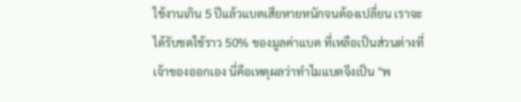ใช้งานเกิน 5 ปีแล้วแบตเสียหายหนักจนต้องเปลี่ยน เราจะได้รับชดใช้ราว 50% ของมูลค่าแบต ที่เหลือเป็นส่วนต่างที่เจ้าของออกเอง นี่คือเหตุผลว่าทำไมแบตจึงเป็น "พ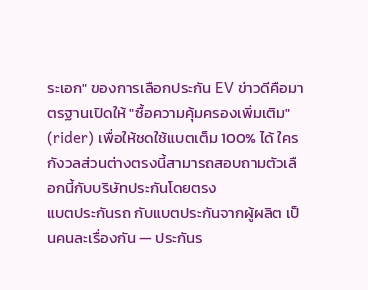ระเอก" ของการเลือกประกัน EV ข่าวดีคือมาตรฐานเปิดให้ "ซื้อความคุ้มครองเพิ่มเติม" (rider) เพื่อให้ชดใช้แบตเต็ม 100% ได้ ใครกังวลส่วนต่างตรงนี้สามารถสอบถามตัวเลือกนี้กับบริษัทประกันโดยตรง
แบตประกันรถ กับแบตประกันจากผู้ผลิต เป็นคนละเรื่องกัน — ประกันร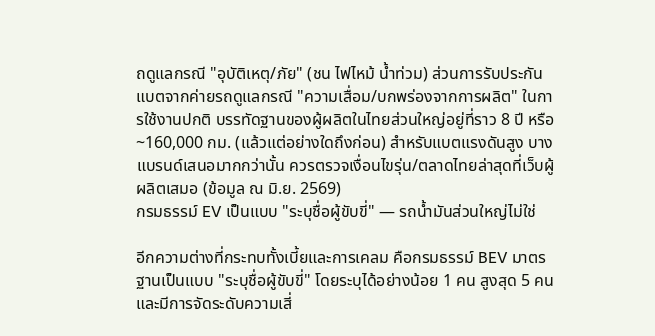ถดูแลกรณี "อุบัติเหตุ/ภัย" (ชน ไฟไหม้ น้ำท่วม) ส่วนการรับประกันแบตจากค่ายรถดูแลกรณี "ความเสื่อม/บกพร่องจากการผลิต" ในการใช้งานปกติ บรรทัดฐานของผู้ผลิตในไทยส่วนใหญ่อยู่ที่ราว 8 ปี หรือ ~160,000 กม. (แล้วแต่อย่างใดถึงก่อน) สำหรับแบตแรงดันสูง บางแบรนด์เสนอมากกว่านั้น ควรตรวจเงื่อนไขรุ่น/ตลาดไทยล่าสุดที่เว็บผู้ผลิตเสมอ (ข้อมูล ณ มิ.ย. 2569)
กรมธรรม์ EV เป็นแบบ "ระบุชื่อผู้ขับขี่" — รถน้ำมันส่วนใหญ่ไม่ใช่

อีกความต่างที่กระทบทั้งเบี้ยและการเคลม คือกรมธรรม์ BEV มาตรฐานเป็นแบบ "ระบุชื่อผู้ขับขี่" โดยระบุได้อย่างน้อย 1 คน สูงสุด 5 คน และมีการจัดระดับความเสี่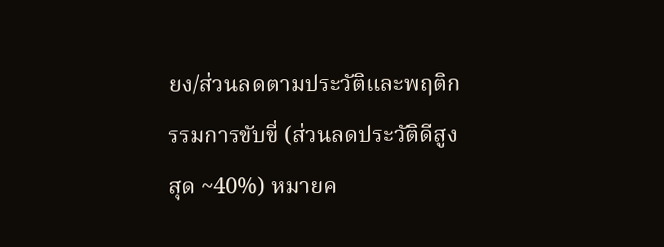ยง/ส่วนลดตามประวัติและพฤติกรรมการขับขี่ (ส่วนลดประวัติดีสูงสุด ~40%) หมายค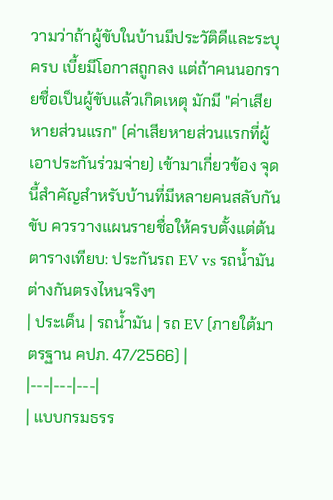วามว่าถ้าผู้ขับในบ้านมีประวัติดีและระบุครบ เบี้ยมีโอกาสถูกลง แต่ถ้าคนนอกรายชื่อเป็นผู้ขับแล้วเกิดเหตุ มักมี "ค่าเสียหายส่วนแรก" (ค่าเสียหายส่วนแรกที่ผู้เอาประกันร่วมจ่าย) เข้ามาเกี่ยวข้อง จุดนี้สำคัญสำหรับบ้านที่มีหลายคนสลับกันขับ ควรวางแผนรายชื่อให้ครบตั้งแต่ต้น
ตารางเทียบ: ประกันรถ EV vs รถน้ำมัน ต่างกันตรงไหนจริงๆ
| ประเด็น | รถน้ำมัน | รถ EV (ภายใต้มาตรฐาน คปภ. 47/2566) |
|---|---|---|
| แบบกรมธรร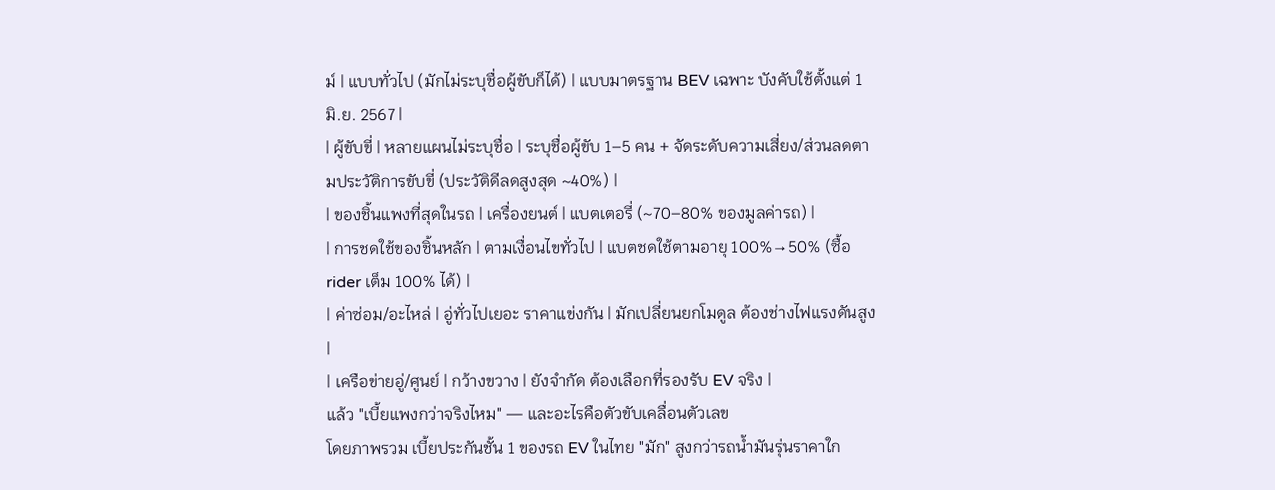ม์ | แบบทั่วไป (มักไม่ระบุชื่อผู้ขับก็ได้) | แบบมาตรฐาน BEV เฉพาะ บังคับใช้ตั้งแต่ 1 มิ.ย. 2567 |
| ผู้ขับขี่ | หลายแผนไม่ระบุชื่อ | ระบุชื่อผู้ขับ 1–5 คน + จัดระดับความเสี่ยง/ส่วนลดตามประวัติการขับขี่ (ประวัติดีลดสูงสุด ~40%) |
| ของชิ้นแพงที่สุดในรถ | เครื่องยนต์ | แบตเตอรี่ (~70–80% ของมูลค่ารถ) |
| การชดใช้ของชิ้นหลัก | ตามเงื่อนไขทั่วไป | แบตชดใช้ตามอายุ 100%→50% (ซื้อ rider เต็ม 100% ได้) |
| ค่าซ่อม/อะไหล่ | อู่ทั่วไปเยอะ ราคาแข่งกัน | มักเปลี่ยนยกโมดูล ต้องช่างไฟแรงดันสูง |
| เครือข่ายอู่/ศูนย์ | กว้างขวาง | ยังจำกัด ต้องเลือกที่รองรับ EV จริง |
แล้ว "เบี้ยแพงกว่าจริงไหม" — และอะไรคือตัวขับเคลื่อนตัวเลข
โดยภาพรวม เบี้ยประกันชั้น 1 ของรถ EV ในไทย "มัก" สูงกว่ารถน้ำมันรุ่นราคาใก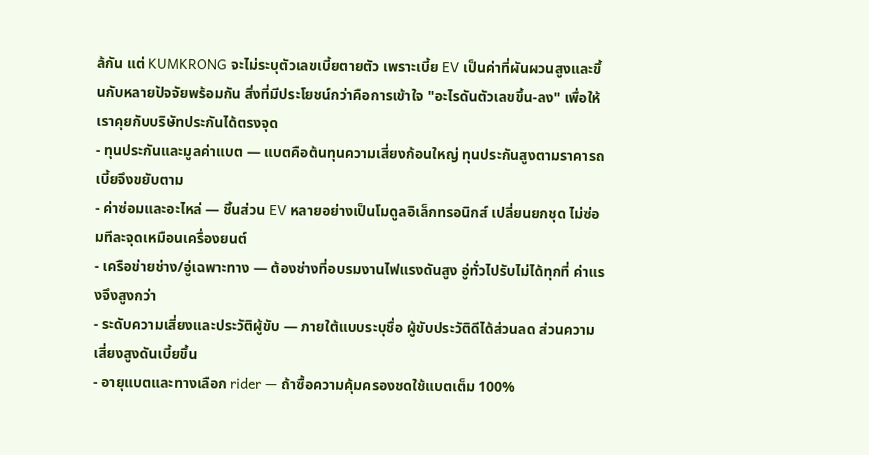ล้กัน แต่ KUMKRONG จะไม่ระบุตัวเลขเบี้ยตายตัว เพราะเบี้ย EV เป็นค่าที่ผันผวนสูงและขึ้นกับหลายปัจจัยพร้อมกัน สิ่งที่มีประโยชน์กว่าคือการเข้าใจ "อะไรดันตัวเลขขึ้น-ลง" เพื่อให้เราคุยกับบริษัทประกันได้ตรงจุด
- ทุนประกันและมูลค่าแบต — แบตคือต้นทุนความเสี่ยงก้อนใหญ่ ทุนประกันสูงตามราคารถ เบี้ยจึงขยับตาม
- ค่าซ่อมและอะไหล่ — ชิ้นส่วน EV หลายอย่างเป็นโมดูลอิเล็กทรอนิกส์ เปลี่ยนยกชุด ไม่ซ่อมทีละจุดเหมือนเครื่องยนต์
- เครือข่ายช่าง/อู่เฉพาะทาง — ต้องช่างที่อบรมงานไฟแรงดันสูง อู่ทั่วไปรับไม่ได้ทุกที่ ค่าแรงจึงสูงกว่า
- ระดับความเสี่ยงและประวัติผู้ขับ — ภายใต้แบบระบุชื่อ ผู้ขับประวัติดีได้ส่วนลด ส่วนความเสี่ยงสูงดันเบี้ยขึ้น
- อายุแบตและทางเลือก rider — ถ้าซื้อความคุ้มครองชดใช้แบตเต็ม 100%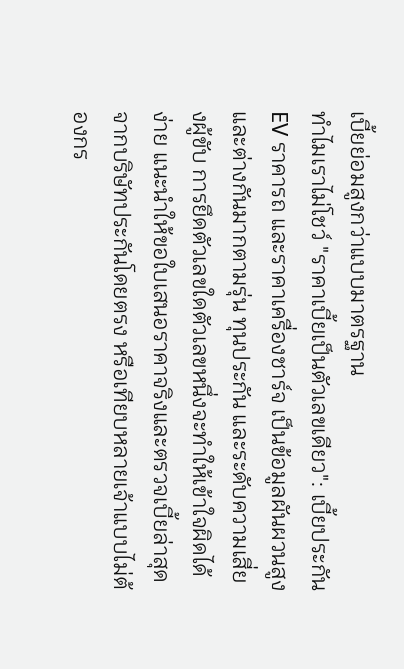เบี้ยย่อมสูงกว่าแบบมาตรฐาน
ทำไมเราไม่โชว์ "ราคาเบี้ยเป็นตัวเลขเดียว": เบี้ยประกัน EV ราคารถ และราคาเครื่องชาร์จ เป็นข้อมูลผันผวนสูงและต่างกันมากตามรุ่น ทุนประกัน และระดับความเสี่ยงผู้ขับ การยึดตัวเลขใดตัวเลขหนึ่งจะทำให้เข้าใจผิดได้ง่าย แนะนำให้ขอใบเสนอราคาจริงและตรวจเบี้ยล่าสุดจากบริษัทประกันโดยตรง หรือเทียบหลายเจ้าแบบไม่ต้องกร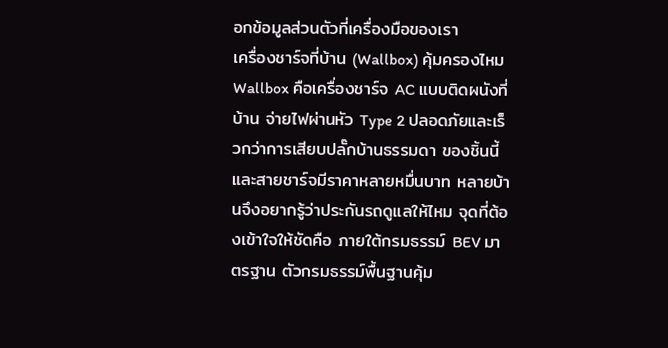อกข้อมูลส่วนตัวที่เครื่องมือของเรา
เครื่องชาร์จที่บ้าน (Wallbox) คุ้มครองไหม
Wallbox คือเครื่องชาร์จ AC แบบติดผนังที่บ้าน จ่ายไฟผ่านหัว Type 2 ปลอดภัยและเร็วกว่าการเสียบปลั๊กบ้านธรรมดา ของชิ้นนี้และสายชาร์จมีราคาหลายหมื่นบาท หลายบ้านจึงอยากรู้ว่าประกันรถดูแลให้ไหม จุดที่ต้องเข้าใจให้ชัดคือ ภายใต้กรมธรรม์ BEV มาตรฐาน ตัวกรมธรรม์พื้นฐานคุ้ม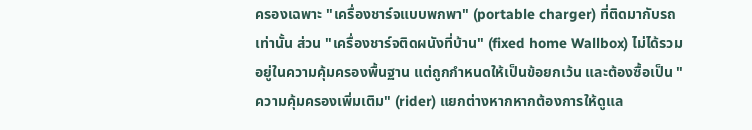ครองเฉพาะ "เครื่องชาร์จแบบพกพา" (portable charger) ที่ติดมากับรถเท่านั้น ส่วน "เครื่องชาร์จติดผนังที่บ้าน" (fixed home Wallbox) ไม่ได้รวมอยู่ในความคุ้มครองพื้นฐาน แต่ถูกกำหนดให้เป็นข้อยกเว้น และต้องซื้อเป็น "ความคุ้มครองเพิ่มเติม" (rider) แยกต่างหากหากต้องการให้ดูแล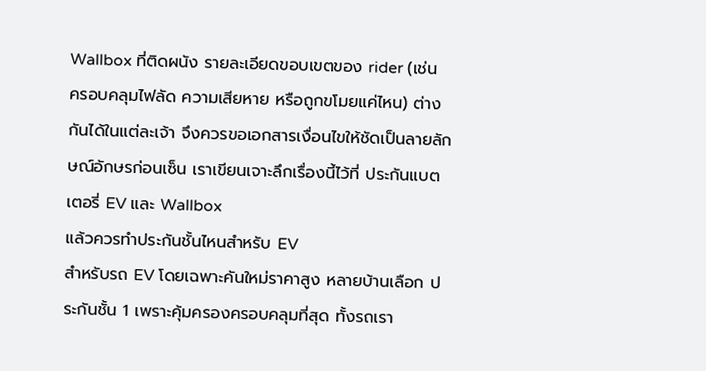Wallbox ที่ติดผนัง รายละเอียดขอบเขตของ rider (เช่น ครอบคลุมไฟลัด ความเสียหาย หรือถูกขโมยแค่ไหน) ต่างกันได้ในแต่ละเจ้า จึงควรขอเอกสารเงื่อนไขให้ชัดเป็นลายลักษณ์อักษรก่อนเซ็น เราเขียนเจาะลึกเรื่องนี้ไว้ที่ ประกันแบตเตอรี่ EV และ Wallbox
แล้วควรทำประกันชั้นไหนสำหรับ EV
สำหรับรถ EV โดยเฉพาะคันใหม่ราคาสูง หลายบ้านเลือก ประกันชั้น 1 เพราะคุ้มครองครอบคลุมที่สุด ทั้งรถเรา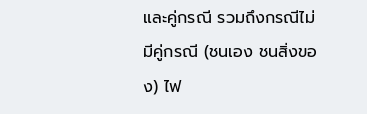และคู่กรณี รวมถึงกรณีไม่มีคู่กรณี (ชนเอง ชนสิ่งของ) ไฟ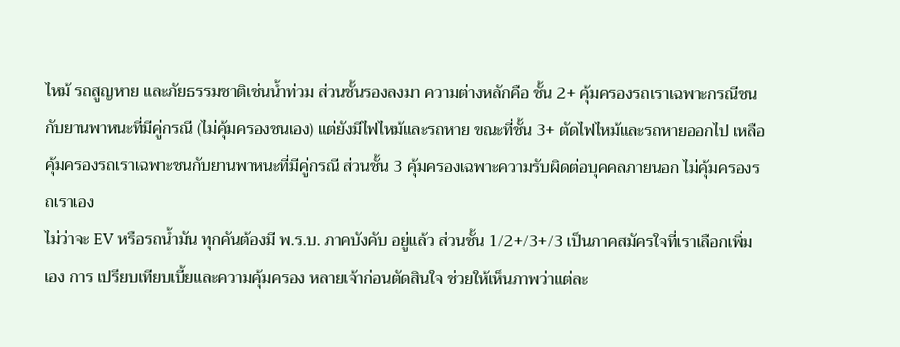ไหม้ รถสูญหาย และภัยธรรมชาติเช่นน้ำท่วม ส่วนชั้นรองลงมา ความต่างหลักคือ ชั้น 2+ คุ้มครองรถเราเฉพาะกรณีชนกับยานพาหนะที่มีคู่กรณี (ไม่คุ้มครองชนเอง) แต่ยังมีไฟไหม้และรถหาย ขณะที่ชั้น 3+ ตัดไฟไหม้และรถหายออกไป เหลือคุ้มครองรถเราเฉพาะชนกับยานพาหนะที่มีคู่กรณี ส่วนชั้น 3 คุ้มครองเฉพาะความรับผิดต่อบุคคลภายนอก ไม่คุ้มครองรถเราเอง
ไม่ว่าจะ EV หรือรถน้ำมัน ทุกคันต้องมี พ.ร.บ. ภาคบังคับ อยู่แล้ว ส่วนชั้น 1/2+/3+/3 เป็นภาคสมัครใจที่เราเลือกเพิ่มเอง การ เปรียบเทียบเบี้ยและความคุ้มครอง หลายเจ้าก่อนตัดสินใจ ช่วยให้เห็นภาพว่าแต่ละ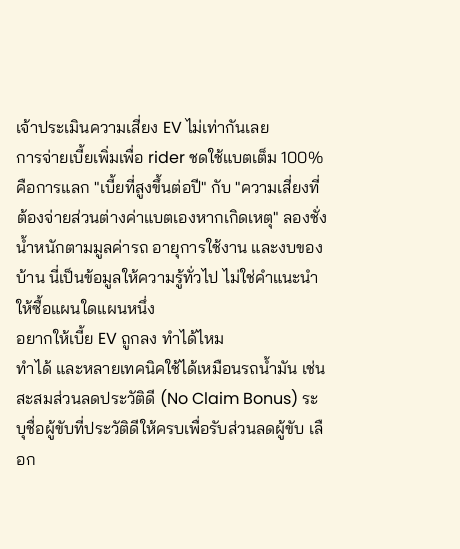เจ้าประเมินความเสี่ยง EV ไม่เท่ากันเลย
การจ่ายเบี้ยเพิ่มเพื่อ rider ชดใช้แบตเต็ม 100% คือการแลก "เบี้ยที่สูงขึ้นต่อปี" กับ "ความเสี่ยงที่ต้องจ่ายส่วนต่างค่าแบตเองหากเกิดเหตุ" ลองชั่งน้ำหนักตามมูลค่ารถ อายุการใช้งาน และงบของบ้าน นี่เป็นข้อมูลให้ความรู้ทั่วไป ไม่ใช่คำแนะนำให้ซื้อแผนใดแผนหนึ่ง
อยากให้เบี้ย EV ถูกลง ทำได้ไหม
ทำได้ และหลายเทคนิคใช้ได้เหมือนรถน้ำมัน เช่น สะสมส่วนลดประวัติดี (No Claim Bonus) ระบุชื่อผู้ขับที่ประวัติดีให้ครบเพื่อรับส่วนลดผู้ขับ เลือก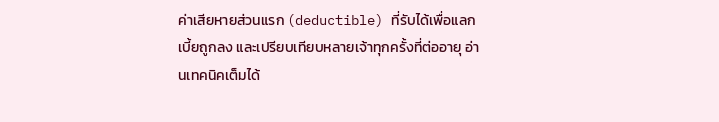ค่าเสียหายส่วนแรก (deductible) ที่รับได้เพื่อแลกเบี้ยถูกลง และเปรียบเทียบหลายเจ้าทุกครั้งที่ต่ออายุ อ่านเทคนิคเต็มได้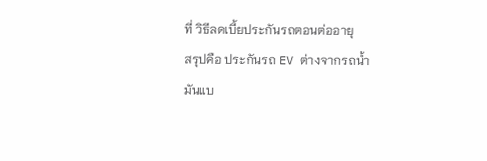ที่ วิธีลดเบี้ยประกันรถตอนต่ออายุ
สรุปคือ ประกันรถ EV ต่างจากรถน้ำมันแบ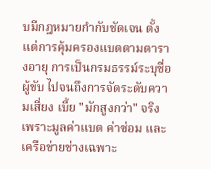บมีกฎหมายกำกับชัดเจน ตั้งแต่การคุ้มครองแบตตามตารางอายุ การเป็นกรมธรรม์ระบุชื่อผู้ขับ ไปจนถึงการจัดระดับความเสี่ยง เบี้ย "มักสูงกว่า" จริง เพราะมูลค่าแบต ค่าซ่อม และเครือข่ายช่างเฉพาะ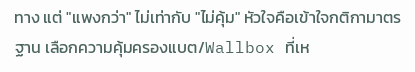ทาง แต่ "แพงกว่า" ไม่เท่ากับ "ไม่คุ้ม" หัวใจคือเข้าใจกติกามาตรฐาน เลือกความคุ้มครองแบต/Wallbox ที่เห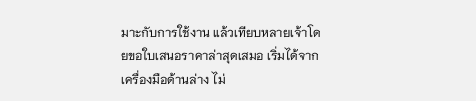มาะกับการใช้งาน แล้วเทียบหลายเจ้าโดยขอใบเสนอราคาล่าสุดเสมอ เริ่มได้จากเครื่องมือด้านล่าง ไม่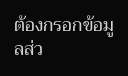ต้องกรอกข้อมูลส่ว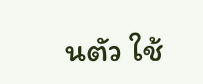นตัว ใช้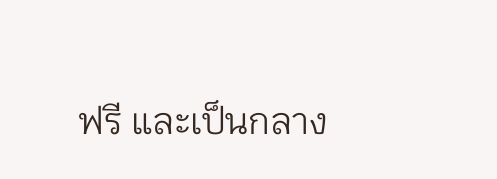ฟรี และเป็นกลาง